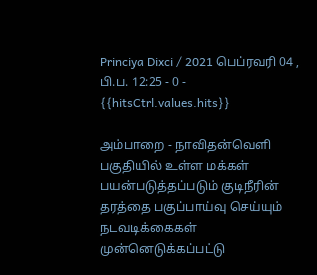Princiya Dixci / 2021 பெப்ரவரி 04 , பி.ப. 12:25 - 0 - {{hitsCtrl.values.hits}}

அம்பாறை - நாவிதன்வெளி பகுதியில் உள்ள மக்கள் பயன்படுத்தப்படும் குடிநீரின் தரத்தை பகுப்பாய்வு செய்யும் நடவடிக்கைகள் முன்னெடுக்கப்பட்டு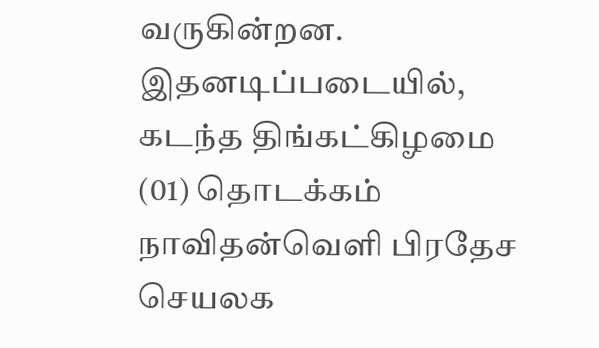வருகின்றன.
இதனடிப்படையில், கடந்த திங்கட்கிழமை (01) தொடக்கம் நாவிதன்வெளி பிரதேச செயலக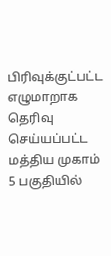பிரிவுக்குட்பட்ட எழுமாறாக தெரிவு செய்யப்பட்ட மத்திய முகாம் 5 பகுதியில்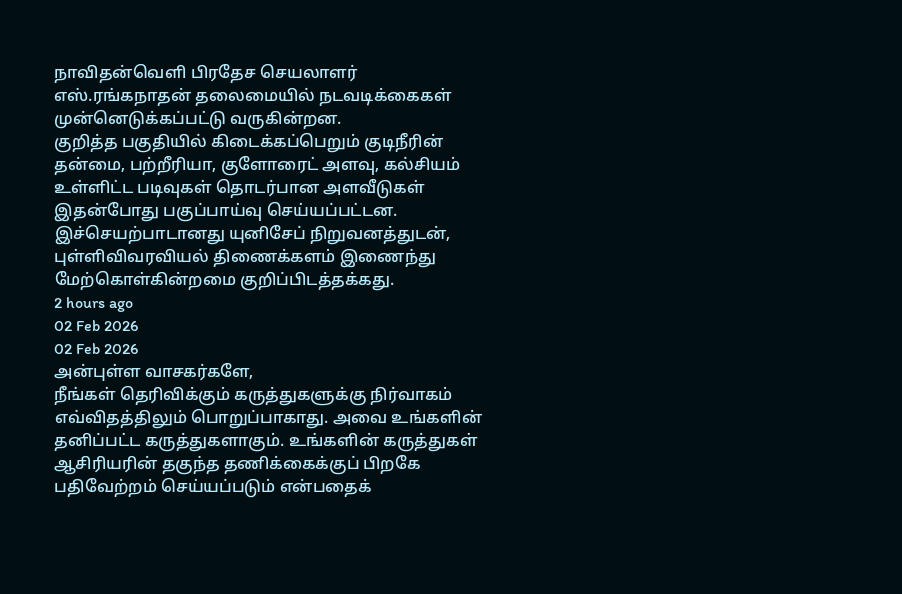நாவிதன்வெளி பிரதேச செயலாளர் எஸ்.ரங்கநாதன் தலைமையில் நடவடிக்கைகள் முன்னெடுக்கப்பட்டு வருகின்றன.
குறித்த பகுதியில் கிடைக்கப்பெறும் குடிநீரின் தன்மை, பற்றீரியா, குளோரைட் அளவு, கல்சியம் உள்ளிட்ட படிவுகள் தொடர்பான அளவீடுகள் இதன்போது பகுப்பாய்வு செய்யப்பட்டன.
இச்செயற்பாடானது யுனிசேப் நிறுவனத்துடன், புள்ளிவிவரவியல் திணைக்களம் இணைந்து மேற்கொள்கின்றமை குறிப்பிடத்தக்கது.
2 hours ago
02 Feb 2026
02 Feb 2026
அன்புள்ள வாசகர்களே,
நீங்கள் தெரிவிக்கும் கருத்துகளுக்கு நிர்வாகம் எவ்விதத்திலும் பொறுப்பாகாது. அவை உங்களின் தனிப்பட்ட கருத்துகளாகும். உங்களின் கருத்துகள் ஆசிரியரின் தகுந்த தணிக்கைக்குப் பிறகே பதிவேற்றம் செய்யப்படும் என்பதைக்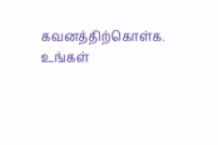கவனத்திற்கொள்க. உங்கள்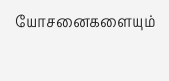யோசனைகளையும்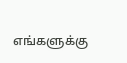எங்களுக்கு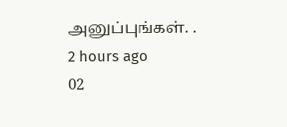அனுப்புங்கள். .
2 hours ago
02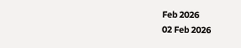Feb 2026
02 Feb 2026